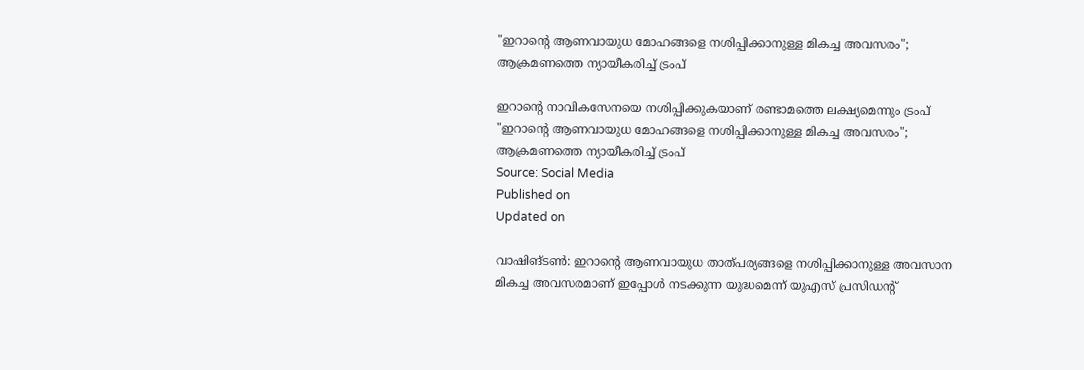"ഇറാന്റെ ആണവായുധ മോഹങ്ങളെ നശിപ്പിക്കാനുള്ള മികച്ച അവസരം"; ആക്രമണത്തെ ന്യായീകരിച്ച് ട്രംപ്

ഇറാന്റെ നാവികസേനയെ നശിപ്പിക്കുകയാണ് രണ്ടാമത്തെ ലക്ഷ്യമെന്നും ട്രംപ്
"ഇറാന്റെ ആണവായുധ മോഹങ്ങളെ നശിപ്പിക്കാനുള്ള മികച്ച അവസരം"; ആക്രമണത്തെ ന്യായീകരിച്ച് ട്രംപ്
Source: Social Media
Published on
Updated on

വാഷിങ്ടണ്‍: ഇറാന്റെ ആണവായുധ താത്പര്യങ്ങളെ നശിപ്പിക്കാനുള്ള അവസാന മികച്ച അവസരമാണ് ഇപ്പോള്‍ നടക്കുന്ന യുദ്ധമെന്ന് യുഎസ് പ്രസിഡന്റ്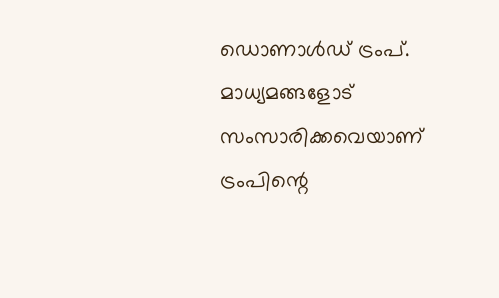ഡൊണാള്‍ഡ് ട്രംപ്. മാധ്യമങ്ങളോട് സംസാരിക്കവെയാണ് ട്രംപിന്റെ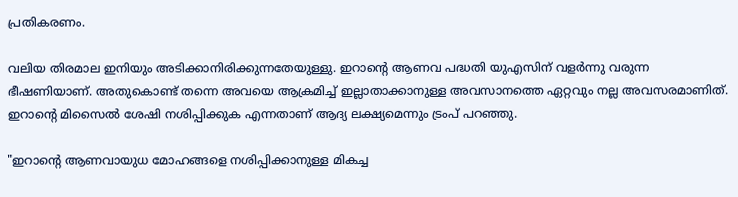പ്രതികരണം.

വലിയ തിരമാല ഇനിയും അടിക്കാനിരിക്കുന്നതേയുള്ളു. ഇറാന്റെ ആണവ പദ്ധതി യുഎസിന് വളര്‍ന്നു വരുന്ന ഭീഷണിയാണ്. അതുകൊണ്ട് തന്നെ അവയെ ആക്രമിച്ച് ഇല്ലാതാക്കാനുള്ള അവസാനത്തെ ഏറ്റവും നല്ല അവസരമാണിത്. ഇറാന്റെ മിസൈല്‍ ശേഷി നശിപ്പിക്കുക എന്നതാണ് ആദ്യ ലക്ഷ്യമെന്നും ട്രംപ് പറഞ്ഞു.

"ഇറാന്റെ ആണവായുധ മോഹങ്ങളെ നശിപ്പിക്കാനുള്ള മികച്ച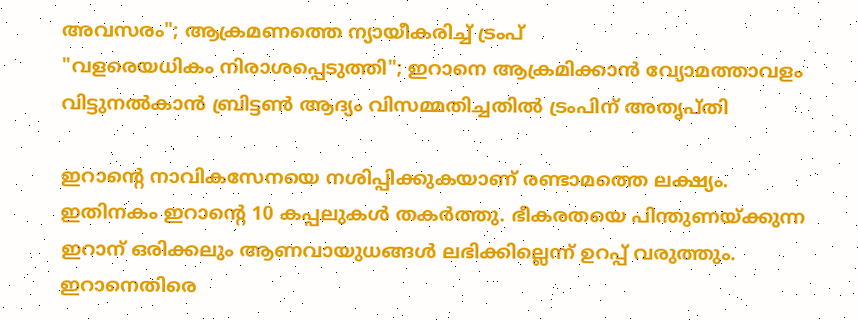അവസരം"; ആക്രമണത്തെ ന്യായീകരിച്ച് ട്രംപ്
"വളരെയധികം നിരാശപ്പെടുത്തി"; ഇറാനെ ആക്രമിക്കാന്‍ വ്യോമത്താവളം വിട്ടുനല്‍കാന്‍ ബ്രിട്ടണ്‍ ആദ്യം വിസമ്മതിച്ചതില്‍ ട്രംപിന് അതൃപ്തി

ഇറാന്റെ നാവികസേനയെ നശിപ്പിക്കുകയാണ് രണ്ടാമത്തെ ലക്ഷ്യം. ഇതിനകം ഇറാന്റെ 10 കപ്പലുകള്‍ തകര്‍ത്തു. ഭീകരതയെ പിന്തുണയ്ക്കുന്ന ഇറാന് ഒരിക്കലും ആണവായുധങ്ങള്‍ ലഭിക്കില്ലെന്ന് ഉറപ്പ് വരുത്തും. ഇറാനെതിരെ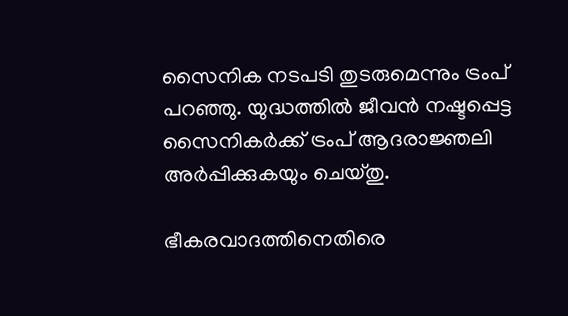സൈനിക നടപടി തുടരുമെന്നും ട്രംപ് പറഞ്ഞു. യുദ്ധത്തില്‍ ജീവന്‍ നഷ്ടപ്പെട്ട സൈനികര്‍ക്ക് ട്രംപ് ആദരാജ്ഞലി അര്‍പ്പിക്കുകയും ചെയ്തു.

ഭീകരവാദത്തിനെതിരെ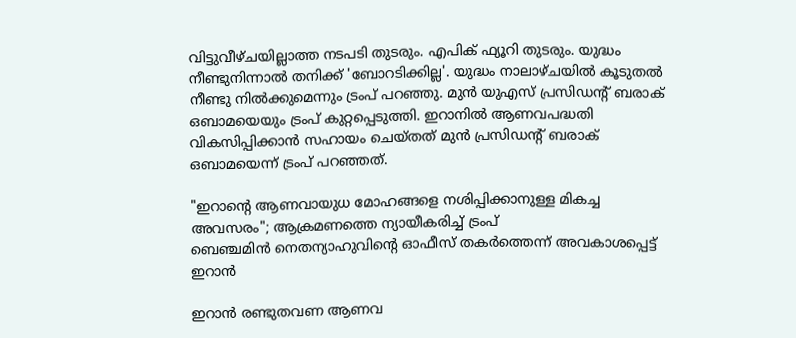വിട്ടുവീഴ്ചയില്ലാത്ത നടപടി തുടരും. എപിക് ഫ്യൂറി തുടരും. യുദ്ധം നീണ്ടുനിന്നാല്‍ തനിക്ക് 'ബോറടിക്കില്ല'. യുദ്ധം നാലാഴ്ചയില്‍ കൂടുതല്‍ നീണ്ടു നില്‍ക്കുമെന്നും ട്രംപ് പറഞ്ഞു. മുന്‍ യുഎസ് പ്രസിഡന്റ് ബരാക് ഒബാമയെയും ട്രംപ് കുറ്റപ്പെടുത്തി. ഇറാനില്‍ ആണവപദ്ധതി വികസിപ്പിക്കാന്‍ സഹായം ചെയ്തത് മുന്‍ പ്രസിഡന്റ് ബരാക് ഒബാമയെന്ന് ട്രംപ് പറഞ്ഞത്.

"ഇറാന്റെ ആണവായുധ മോഹങ്ങളെ നശിപ്പിക്കാനുള്ള മികച്ച അവസരം"; ആക്രമണത്തെ ന്യായീകരിച്ച് ട്രംപ്
ബെഞ്ചമിന്‍ നെതന്യാഹുവിന്റെ ഓഫീസ് തകർത്തെന്ന് അവകാശപ്പെട്ട് ഇറാന്‍

ഇറാന്‍ രണ്ടുതവണ ആണവ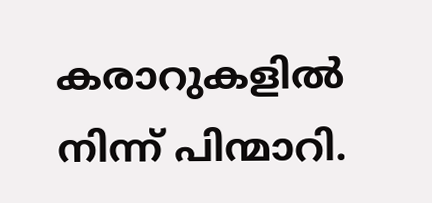കരാറുകളില്‍ നിന്ന് പിന്മാറി.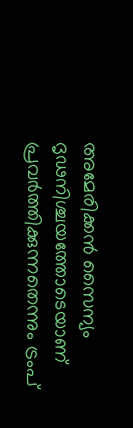അമേരിക്കന്‍ സൈന്യം ദൃഢനിശ്ചയത്തോടെയാണ് പ്രവര്‍ത്തിക്കുന്നതെന്നും ട്രംപ്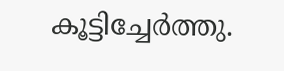കൂട്ടിച്ചേര്‍ത്തു.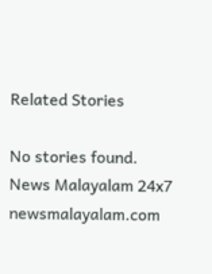Related Stories

No stories found.
News Malayalam 24x7
newsmalayalam.com